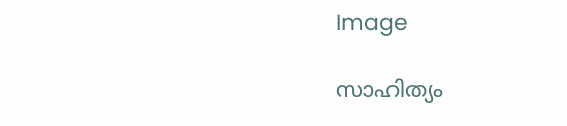Image

സാഹിത്യം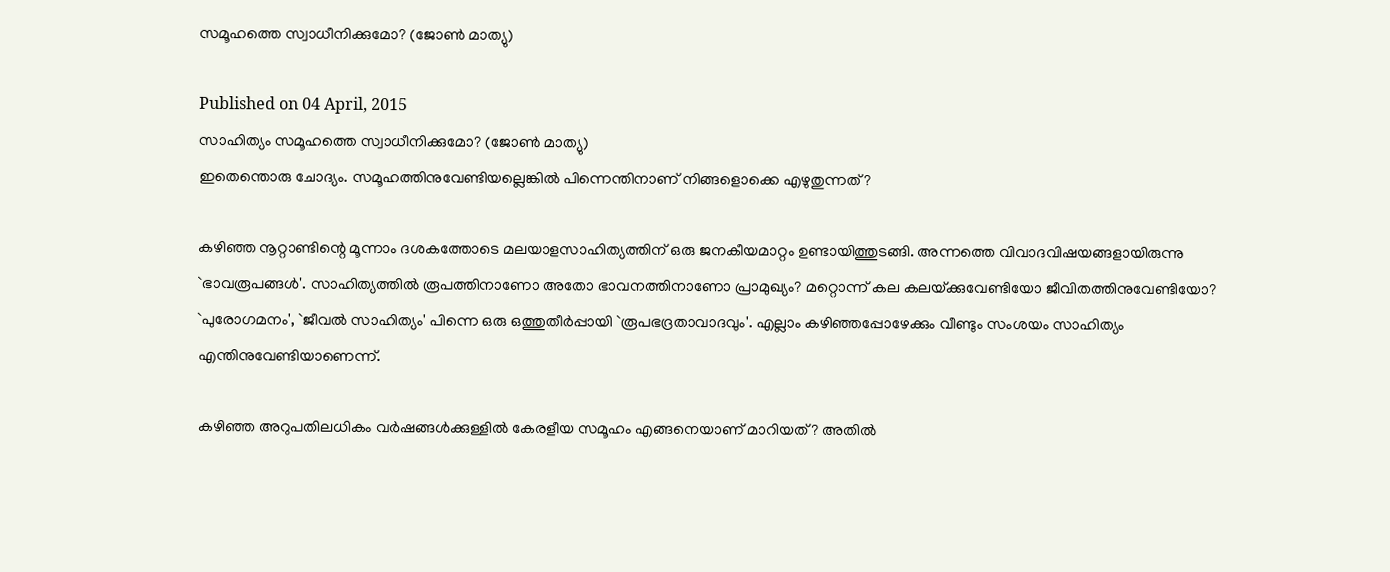സമൂഹത്തെ സ്വാധീനിക്കുമോ? (ജോണ്‍ മാത്യു)

Published on 04 April, 2015
സാഹിത്യം സമൂഹത്തെ സ്വാധീനിക്കുമോ? (ജോണ്‍ മാത്യു)
ഇതെന്തൊരു ചോദ്യം. സമൂഹത്തിനുവേണ്ടിയല്ലെങ്കില്‍ പിന്നെന്തിനാണ്‌ നിങ്ങളൊക്കെ എഴുതുന്നത്‌?

കഴിഞ്ഞ നൂറ്റാണ്ടിന്റെ മൂന്നാം ദശകത്തോടെ മലയാളസാഹിത്യത്തിന്‌ ഒരു ജനകീയമാറ്റം ഉണ്ടായിത്തുടങ്ങി. അന്നത്തെ വിവാദവിഷയങ്ങളായിരുന്നു `ഭാവരൂപങ്ങള്‍'. സാഹിത്യത്തില്‍ രൂപത്തിനാണോ അതോ ഭാവനത്തിനാണോ പ്രാമുഖ്യം? മറ്റൊന്ന്‌ കല കലയ്‌ക്കുവേണ്ടിയോ ജീവിതത്തിനുവേണ്ടിയോ? `പുരോഗമനം', `ജീവല്‍ സാഹിത്യം' പിന്നെ ഒരു ഒത്തുതീര്‍പ്പായി `രൂപഭദ്രതാവാദവും'. എല്ലാം കഴിഞ്ഞപ്പോഴേക്കും വീണ്ടും സംശയം സാഹിത്യം എന്തിനുവേണ്ടിയാണെന്ന്‌.

കഴിഞ്ഞ അറുപതിലധികം വര്‍ഷങ്ങള്‍ക്കുള്ളില്‍ കേരളീയ സമൂഹം എങ്ങനെയാണ്‌ മാറിയത്‌? അതില്‍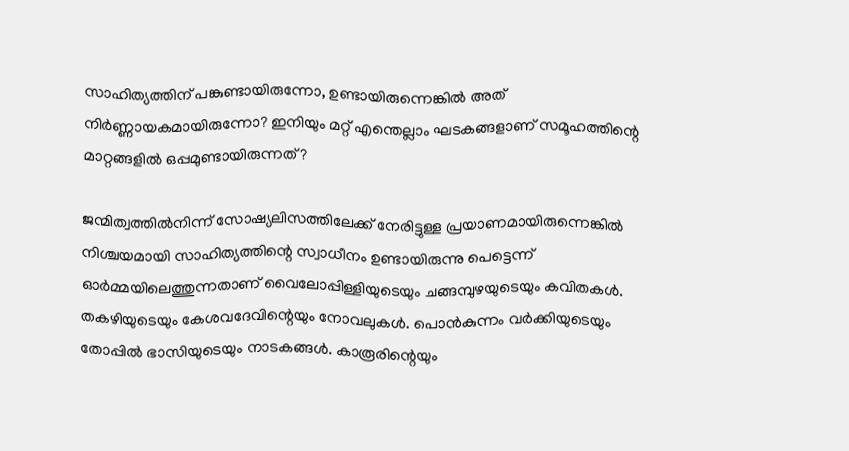സാഹിത്യത്തിന്‌ പങ്കുണ്ടായിരുന്നോ, ഉണ്ടായിരുന്നെങ്കില്‍ അത്‌ നിര്‍ണ്ണായകമായിരുന്നോ? ഇനിയും മറ്റ്‌ എന്തെല്ലാം ഘടകങ്ങളാണ്‌ സമൂഹത്തിന്റെ മാറ്റങ്ങളില്‍ ഒപ്പമുണ്ടായിരുന്നത്‌?

ജന്മിത്വത്തില്‍നിന്ന്‌ സോഷ്യലിസത്തിലേക്ക്‌ നേരിട്ടുള്ള പ്രയാണമായിരുന്നെങ്കില്‍ നിശ്ചയമായി സാഹിത്യത്തിന്റെ സ്വാധീനം ഉണ്ടായിരുന്നു പെട്ടെന്ന്‌ ഓര്‍മ്മയിലെത്തുന്നതാണ്‌ വൈലോപ്പിള്ളിയുടെയും ചങ്ങമ്പുഴയുടെയും കവിതകള്‍. തകഴിയുടെയും കേശവദേവിന്റെയും നോവലുകള്‍. പൊന്‍കുന്നം വര്‍ക്കിയുടെയും തോപ്പില്‍ ഭാസിയുടെയും നാടകങ്ങള്‍. കാരൂരിന്റെയും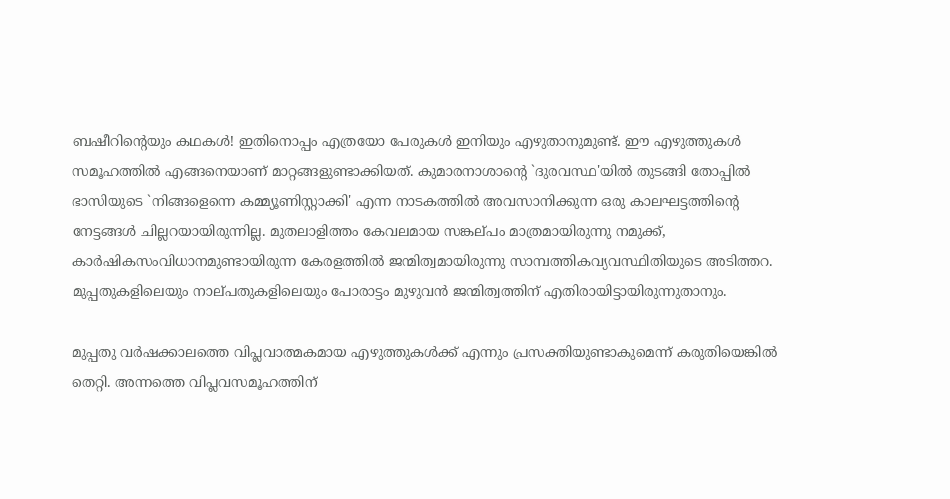ബഷീറിന്റെയും കഥകള്‍! ഇതിനൊപ്പം എത്രയോ പേരുകള്‍ ഇനിയും എഴുതാനുമുണ്ട്‌. ഈ എഴുത്തുകള്‍ സമൂഹത്തില്‍ എങ്ങനെയാണ്‌ മാറ്റങ്ങളുണ്ടാക്കിയത്‌. കുമാരനാശാന്റെ `ദുരവസ്ഥ'യില്‍ തുടങ്ങി തോപ്പില്‍ ഭാസിയുടെ `നിങ്ങളെന്നെ കമ്മ്യൂണിസ്റ്റാക്കി' എന്ന നാടകത്തില്‍ അവസാനിക്കുന്ന ഒരു കാലഘട്ടത്തിന്റെ നേട്ടങ്ങള്‍ ചില്ലറയായിരുന്നില്ല. മുതലാളിത്തം കേവലമായ സങ്കല്‌പം മാത്രമായിരുന്നു നമുക്ക്‌, കാര്‍ഷികസംവിധാനമുണ്ടായിരുന്ന കേരളത്തില്‍ ജന്മിത്വമായിരുന്നു സാമ്പത്തികവ്യവസ്ഥിതിയുടെ അടിത്തറ. മുപ്പതുകളിലെയും നാല്‌പതുകളിലെയും പോരാട്ടം മുഴുവന്‍ ജന്മിത്വത്തിന്‌ എതിരായിട്ടായിരുന്നുതാനും.

മുപ്പതു വര്‍ഷക്കാലത്തെ വിപ്ലവാത്മകമായ എഴുത്തുകള്‍ക്ക്‌ എന്നും പ്രസക്തിയുണ്ടാകുമെന്ന്‌ കരുതിയെങ്കില്‍ തെറ്റി. അന്നത്തെ വിപ്ലവസമൂഹത്തിന്‌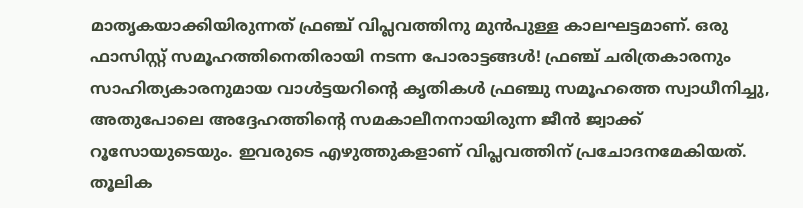മാതൃകയാക്കിയിരുന്നത്‌ ഫ്രഞ്ച്‌ വിപ്ലവത്തിനു മുന്‍പുള്ള കാലഘട്ടമാണ്‌. ഒരു ഫാസിസ്റ്റ്‌ സമൂഹത്തിനെതിരായി നടന്ന പോരാട്ടങ്ങള്‍! ഫ്രഞ്ച്‌ ചരിത്രകാരനും സാഹിത്യകാരനുമായ വാള്‍ട്ടയറിന്റെ കൃതികള്‍ ഫ്രഞ്ചു സമൂഹത്തെ സ്വാധീനിച്ചു, അതുപോലെ അദ്ദേഹത്തിന്റെ സമകാലീനനായിരുന്ന ജീന്‍ ജ്വാക്ക്‌ റൂസോയുടെയും. ഇവരുടെ എഴുത്തുകളാണ്‌ വിപ്ലവത്തിന്‌ പ്രചോദനമേകിയത്‌. തൂലിക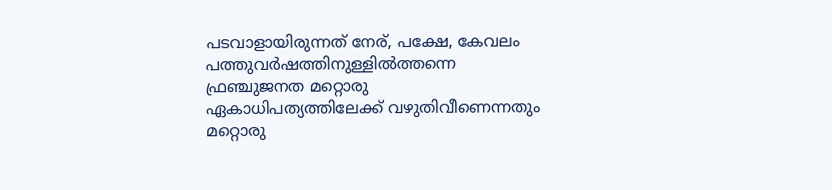പടവാളായിരുന്നത്‌ നേര്‌, പക്ഷേ, കേവലം പത്തുവര്‍ഷത്തിനുള്ളില്‍ത്തന്നെ ഫ്രഞ്ചുജനത മറ്റൊരു ഏകാധിപത്യത്തിലേക്ക്‌ വഴുതിവീണെന്നതും മറ്റൊരു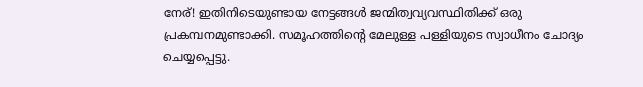നേര്‌! ഇതിനിടെയുണ്ടായ നേട്ടങ്ങള്‍ ജന്മിത്വവ്യവസ്ഥിതിക്ക്‌ ഒരു പ്രകമ്പനമുണ്ടാക്കി. സമൂഹത്തിന്റെ മേലുള്ള പള്ളിയുടെ സ്വാധീനം ചോദ്യം ചെയ്യപ്പെട്ടു.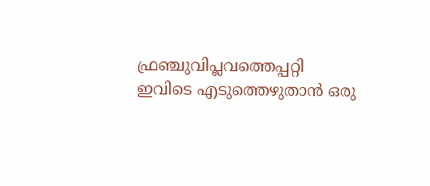ഫ്രഞ്ചുവിപ്ലവത്തെപ്പറ്റി ഇവിടെ എടുത്തെഴുതാന്‍ ഒരു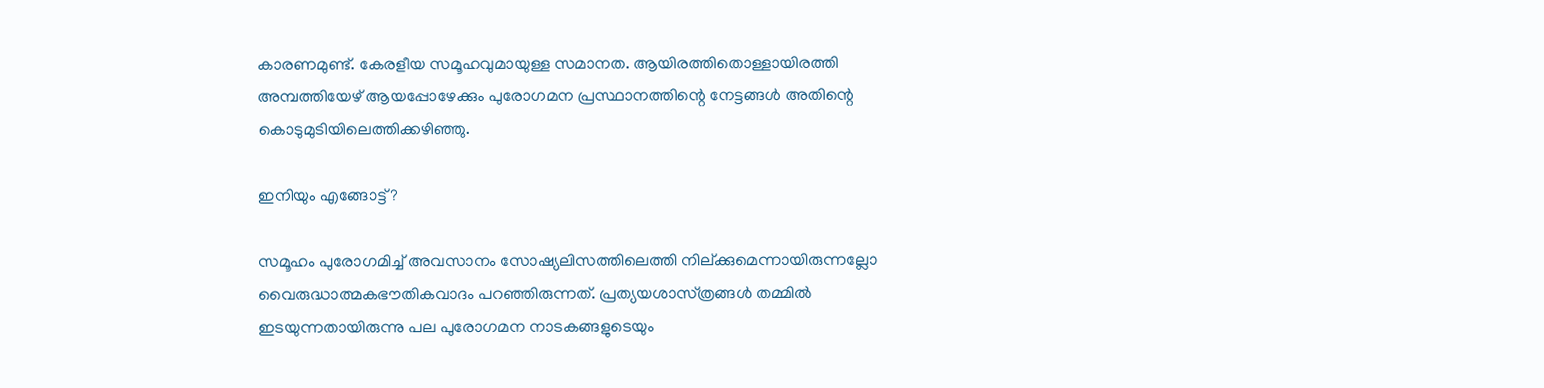കാരണമുണ്ട്‌. കേരളീയ സമൂഹവുമായുള്ള സമാനത. ആയിരത്തിതൊള്ളായിരത്തി അമ്പത്തിയേഴ്‌ ആയപ്പോഴേക്കും പുരോഗമന പ്രസ്ഥാനത്തിന്റെ നേട്ടങ്ങള്‍ അതിന്റെ കൊടുമുടിയിലെത്തിക്കഴിഞ്ഞു.

ഇനിയും എങ്ങോട്ട്‌?

സമൂഹം പുരോഗമിച്ച്‌ അവസാനം സോഷ്യലിസത്തിലെത്തി നില്‌ക്കുമെന്നായിരുന്നല്ലോ വൈരുദ്ധാത്മകഭൗതികവാദം പറഞ്ഞിരുന്നത്‌. പ്രത്യയശാസ്‌ത്രങ്ങള്‍ തമ്മില്‍ ഇടയുന്നതായിരുന്നു പല പുരോഗമന നാടകങ്ങളുടെയും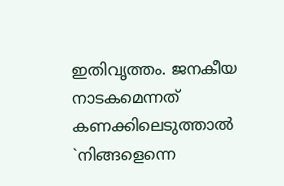ഇതിവൃത്തം. ജനകീയ നാടകമെന്നത്‌ കണക്കിലെടുത്താല്‍ `നിങ്ങളെന്നെ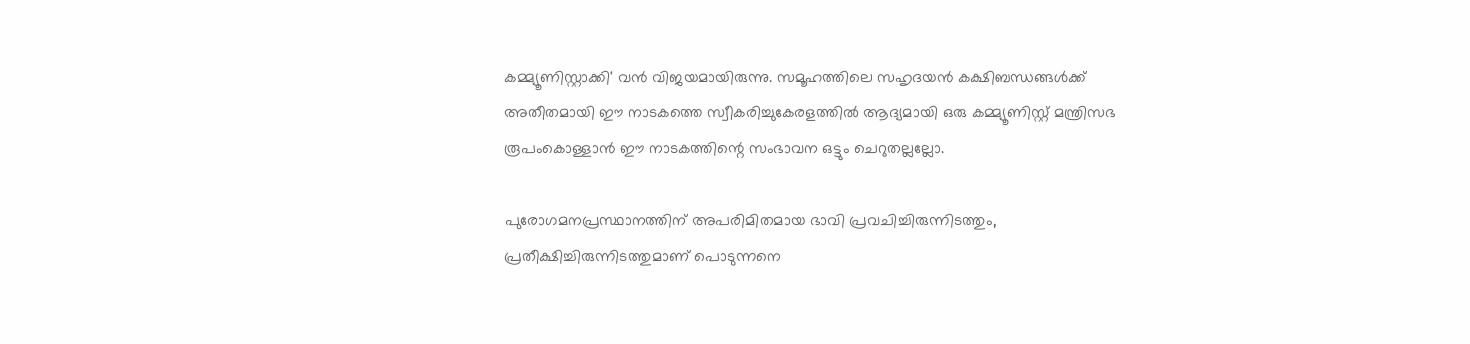കമ്മ്യൂണിസ്റ്റാക്കി' വന്‍ വിജയമായിരുന്നു. സമൂഹത്തിലെ സഹൃദയന്‍ കക്ഷിബന്ധങ്ങള്‍ക്ക്‌ അതീതമായി ഈ നാടകത്തെ സ്വീകരിച്ചുകേരളത്തില്‍ ആദ്യമായി ഒരു കമ്മ്യൂണിസ്റ്റ്‌ മന്ത്രിസഭ രൂപംകൊള്ളാന്‍ ഈ നാടകത്തിന്റെ സംഭാവന ഒട്ടും ചെറുതല്ലല്ലോ.

പുരോഗമനപ്രസ്ഥാനത്തിന്‌ അപരിമിതമായ ഭാവി പ്രവചിച്ചിരുന്നിടത്തും, പ്രതീക്ഷിച്ചിരുന്നിടത്തുമാണ്‌ പൊടുന്നനെ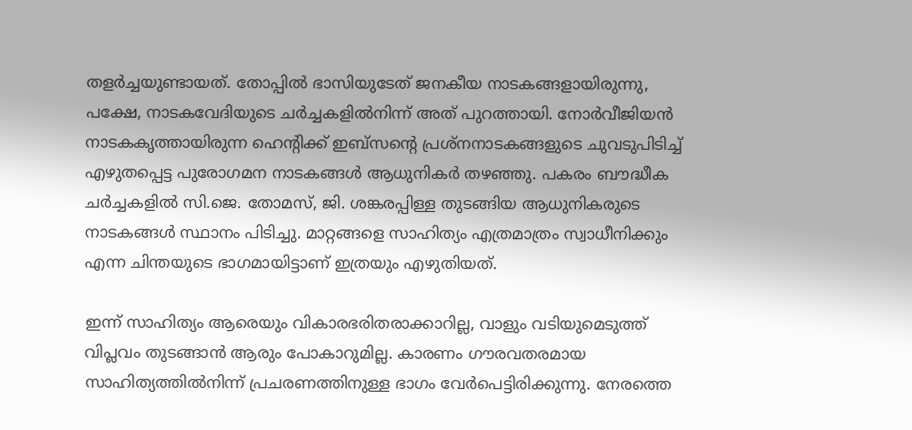തളര്‍ച്ചയുണ്ടായത്‌. തോപ്പില്‍ ഭാസിയുടേത്‌ ജനകീയ നാടകങ്ങളായിരുന്നു, പക്ഷേ, നാടകവേദിയുടെ ചര്‍ച്ചകളില്‍നിന്ന്‌ അത്‌ പുറത്തായി. നോര്‍വീജിയന്‍ നാടകകൃത്തായിരുന്ന ഹെന്‍റിക്ക്‌ ഇബ്‌സന്റെ പ്രശ്‌നനാടകങ്ങളുടെ ചുവടുപിടിച്ച്‌ എഴുതപ്പെട്ട പുരോഗമന നാടകങ്ങള്‍ ആധുനികര്‍ തഴഞ്ഞു. പകരം ബൗദ്ധീക ചര്‍ച്ചകളില്‍ സി.ജെ. തോമസ്‌, ജി. ശങ്കരപ്പിള്ള തുടങ്ങിയ ആധുനികരുടെ നാടകങ്ങള്‍ സ്ഥാനം പിടിച്ചു. മാറ്റങ്ങളെ സാഹിത്യം എത്രമാത്രം സ്വാധീനിക്കും എന്ന ചിന്തയുടെ ഭാഗമായിട്ടാണ്‌ ഇത്രയും എഴുതിയത്‌.

ഇന്ന്‌ സാഹിത്യം ആരെയും വികാരഭരിതരാക്കാറില്ല, വാളും വടിയുമെടുത്ത്‌ വിപ്ലവം തുടങ്ങാന്‍ ആരും പോകാറുമില്ല. കാരണം ഗൗരവതരമായ സാഹിത്യത്തില്‍നിന്ന്‌ പ്രചരണത്തിനുള്ള ഭാഗം വേര്‍പെട്ടിരിക്കുന്നു. നേരത്തെ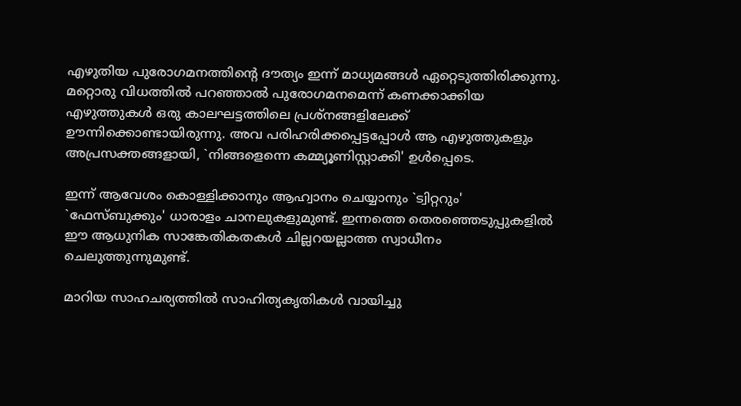എഴുതിയ പുരോഗമനത്തിന്റെ ദൗത്യം ഇന്ന്‌ മാധ്യമങ്ങള്‍ ഏറ്റെടുത്തിരിക്കുന്നു. മറ്റൊരു വിധത്തില്‍ പറഞ്ഞാല്‍ പുരോഗമനമെന്ന്‌ കണക്കാക്കിയ എഴുത്തുകള്‍ ഒരു കാലഘട്ടത്തിലെ പ്രശ്‌നങ്ങളിലേക്ക്‌ ഊന്നിക്കൊണ്ടായിരുന്നു. അവ പരിഹരിക്കപ്പെട്ടപ്പോള്‍ ആ എഴുത്തുകളും അപ്രസക്തങ്ങളായി, `നിങ്ങളെന്നെ കമ്മ്യൂണിസ്റ്റാക്കി' ഉള്‍പ്പെടെ.

ഇന്ന്‌ ആവേശം കൊള്ളിക്കാനും ആഹ്വാനം ചെയ്യാനും `ട്വിറ്ററും' `ഫേസ്‌ബുക്കും' ധാരാളം ചാനലുകളുമുണ്ട്‌. ഇന്നത്തെ തെരഞ്ഞെടുപ്പുകളില്‍ ഈ ആധുനിക സാങ്കേതികതകള്‍ ചില്ലറയല്ലാത്ത സ്വാധീനം ചെലുത്തുന്നുമുണ്ട്‌.

മാറിയ സാഹചര്യത്തില്‍ സാഹിത്യകൃതികള്‍ വായിച്ചു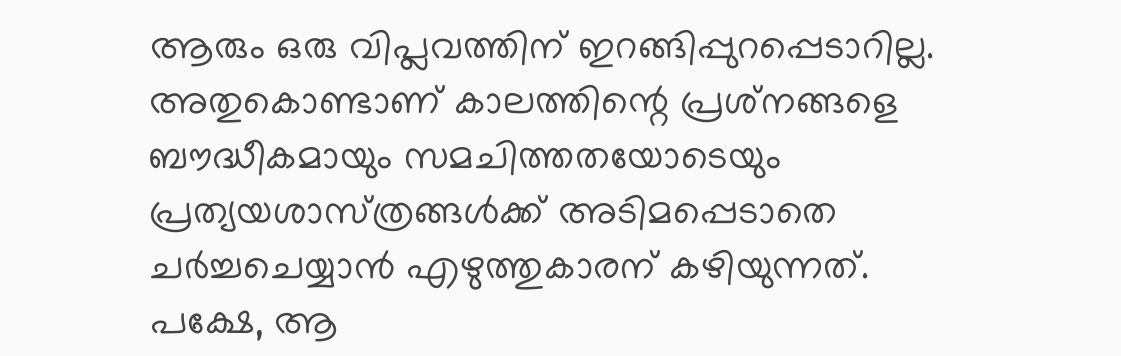ആരും ഒരു വിപ്ലവത്തിന്‌ ഇറങ്ങിപ്പുറപ്പെടാറില്ല. അതുകൊണ്ടാണ്‌ കാലത്തിന്റെ പ്രശ്‌നങ്ങളെ ബൗദ്ധീകമായും സമചിത്തതയോടെയും പ്രത്യയശാസ്‌ത്രങ്ങള്‍ക്ക്‌ അടിമപ്പെടാതെ ചര്‍ച്ചചെയ്യാന്‍ എഴുത്തുകാരന്‌ കഴിയുന്നത്‌. പക്ഷേ, ആ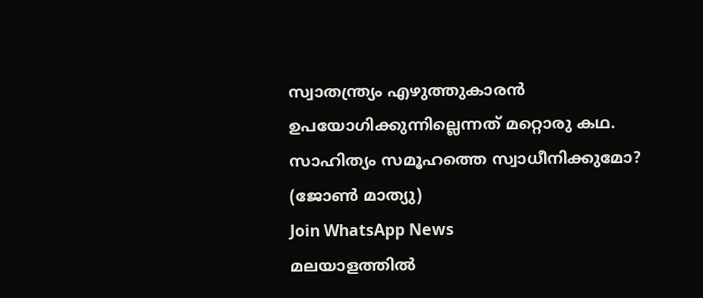സ്വാതന്ത്ര്യം എഴുത്തുകാരന്‍ ഉപയോഗിക്കുന്നില്ലെന്നത്‌ മറ്റൊരു കഥ.
സാഹിത്യം സമൂഹത്തെ സ്വാധീനിക്കുമോ? (ജോണ്‍ മാത്യു)
Join WhatsApp News
മലയാളത്തില്‍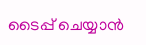ടൈപ്പ് ചെയ്യാന്‍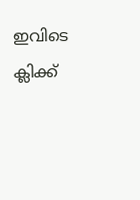ഇവിടെ ക്ലിക്ക്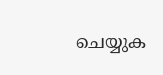ചെയ്യുക